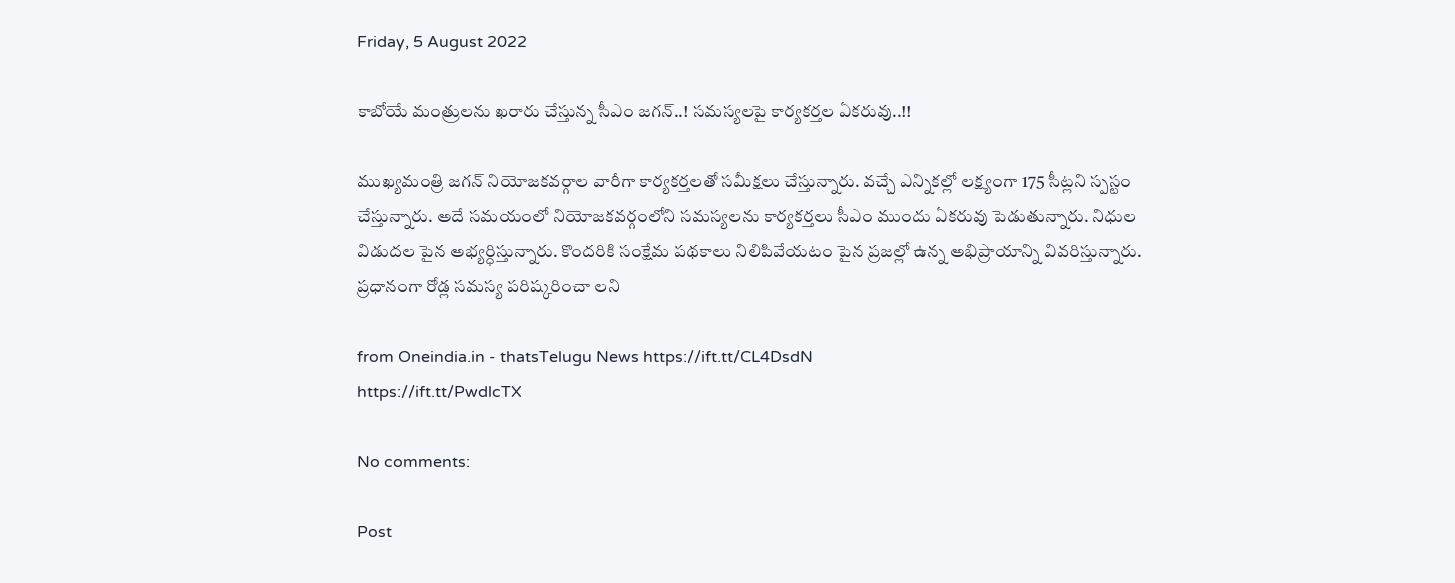Friday, 5 August 2022

కాబోయే మంత్రులను ఖరారు చేస్తున్న సీఎం జగన్..! సమస్యలపై కార్యకర్తల ఏకరువు..!!

ముఖ్యమంత్రి జగన్ నియోజకవర్గాల వారీగా కార్యకర్తలతో సమీక్షలు చేస్తున్నారు. వచ్చే ఎన్నికల్లో లక్ష్యంగా 175 సీట్లని స్పస్టం చేస్తున్నారు. అదే సమయంలో నియోజకవర్గంలోని సమస్యలను కార్యకర్తలు సీఎం ముందు ఏకరువు పెడుతున్నారు. నిధుల విడుదల పైన అభ్యర్ధిస్తున్నారు. కొందరికి సంక్షేమ పథకాలు నిలిపివేయటం పైన ప్రజల్లో ఉన్న అభిప్రాయాన్ని వివరిస్తున్నారు. ప్రధానంగా రోడ్ల సమస్య పరిష్కరించా లని

from Oneindia.in - thatsTelugu News https://ift.tt/CL4DsdN
https://ift.tt/PwdlcTX

No comments:

Post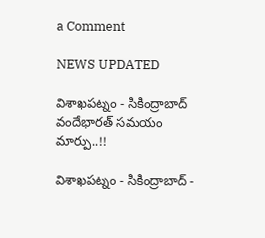a Comment

NEWS UPDATED

విశాఖపట్నం - సికింద్రాబాద్ వందేభారత్ సమయం మార్పు..!!

విశాఖపట్నం - సికింద్రాబాద్ -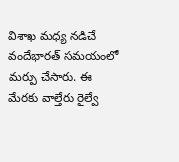విశాఖ మధ్య నడిచే వందేభారత్ సమయంలో మర్పు చేసారు. ఈ మేరకు వాల్తేరు రైల్వే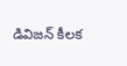డివిజన్ కీలక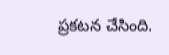ప్రకటన చేసింది.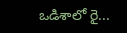ఒడిశాలో రై...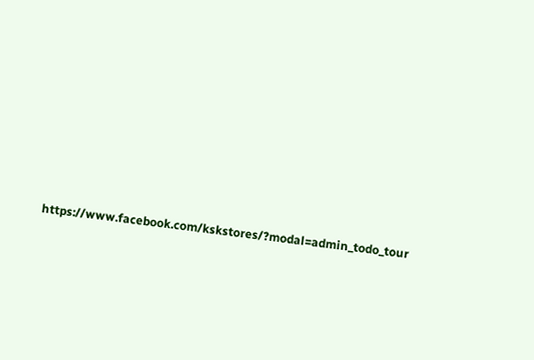https://www.facebook.com/kskstores/?modal=admin_todo_tour